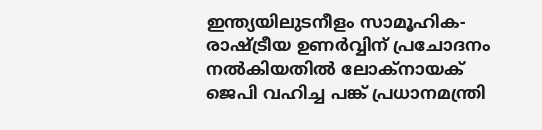ഇന്ത്യയിലുടനീളം സാമൂഹിക-രാഷ്ട്രീയ ഉണർവ്വിന് പ്രചോദനം നൽകിയതിൽ ലോക്‌നായക് ജെപി വഹിച്ച പങ്ക് പ്രധാനമന്ത്രി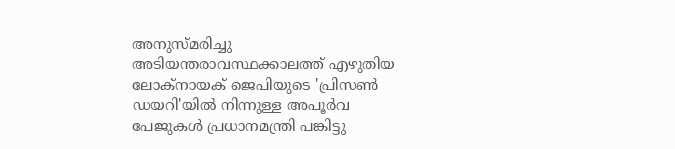അനുസ്മരിച്ചു
അടിയന്തരാവസ്ഥക്കാലത്ത് എഴുതിയ ലോക്‌നായക് ജെപിയുടെ 'പ്രിസൺ ഡയറി'യിൽ നിന്നുള്ള അപൂർവ പേജുകൾ പ്രധാനമന്ത്രി പങ്കിട്ടു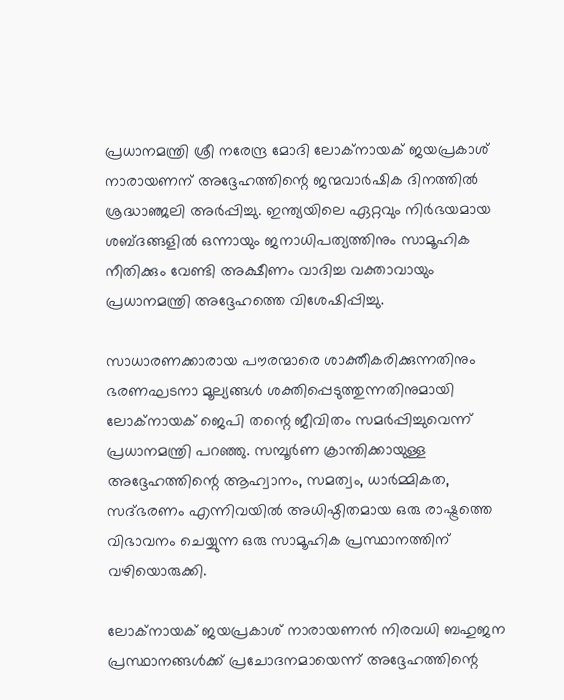പ്രധാനമന്ത്രി ശ്രീ നരേന്ദ്ര മോദി ലോക്‌നായക് ജയപ്രകാശ് നാരായണന് അദ്ദേഹത്തിന്റെ ജന്മവാർഷിക ദിനത്തിൽ ശ്രദ്ധാഞ്ജലി അർപ്പിച്ചു. ഇന്ത്യയിലെ ഏറ്റവും നിർഭയമായ ശബ്ദങ്ങളിൽ ഒന്നായും ജനാധിപത്യത്തിനും സാമൂഹിക നീതിക്കും വേണ്ടി അക്ഷീണം വാദിച്ച വക്താവായും പ്രധാനമന്ത്രി അദ്ദേഹത്തെ വിശേഷിപ്പിച്ചു.

സാധാരണക്കാരായ പൗരന്മാരെ ശാക്തീകരിക്കുന്നതിനും ഭരണഘടനാ മൂല്യങ്ങൾ ശക്തിപ്പെടുത്തുന്നതിനുമായി ലോക്‌നായക് ജെപി തന്റെ ജീവിതം സമർപ്പിച്ചുവെന്ന് പ്രധാനമന്ത്രി പറഞ്ഞു. സമ്പൂർണ ക്രാന്തിക്കായുള്ള അദ്ദേഹത്തിന്റെ ആഹ്വാനം, സമത്വം, ധാർമ്മികത, സദ്ഭരണം എന്നിവയിൽ അധിഷ്ഠിതമായ ഒരു രാഷ്ട്രത്തെ വിഭാവനം ചെയ്യുന്ന ഒരു സാമൂഹിക പ്രസ്ഥാനത്തിന് വഴിയൊരുക്കി.

ലോക്‌നായക് ജയപ്രകാശ് നാരായണൻ നിരവധി ബഹുജന പ്രസ്ഥാനങ്ങൾക്ക് പ്രചോദനമായെന്ന് അദ്ദേഹത്തിന്റെ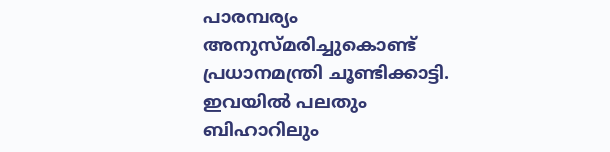പാരമ്പര്യം അനുസ്മരിച്ചുകൊണ്ട് പ്രധാനമന്ത്രി ചൂണ്ടിക്കാട്ടി. ഇവയിൽ പലതും ബിഹാറിലും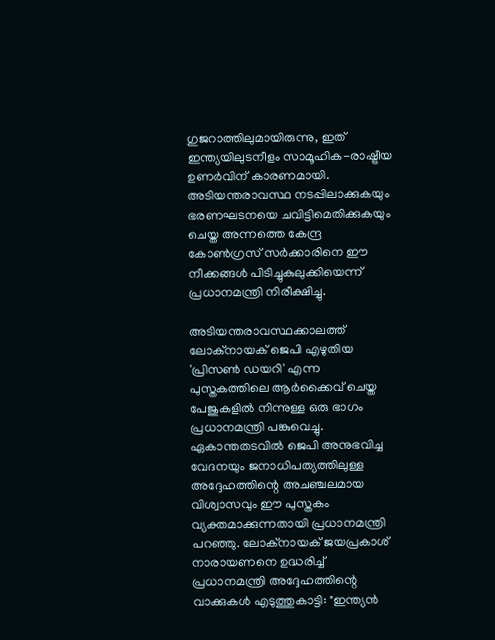ഗുജറാത്തിലുമായിരുന്നു, ഇത് ഇന്ത്യയിലുടനീളം സാമൂഹിക-രാഷ്ട്രീയ ഉണർവിന് കാരണമായി. അടിയന്തരാവസ്ഥ നടപ്പിലാക്കുകയും ഭരണഘടനയെ ചവിട്ടിമെതിക്കുകയും ചെയ്ത അന്നത്തെ കേന്ദ്ര കോൺഗ്രസ് സർക്കാരിനെ ഈ നീക്കങ്ങൾ പിടിച്ചുകുലുക്കിയെന്ന് പ്രധാനമന്ത്രി നിരീക്ഷിച്ചു.

അടിയന്തരാവസ്ഥക്കാലത്ത് ലോക്നായക് ജെപി എഴുതിയ 'പ്രിസൺ ഡയറി' എന്ന പുസ്തകത്തിലെ ആർക്കൈവ്‌ ചെയ്ത പേജുകളിൽ നിന്നുള്ള ഒരു ഭാഗം പ്രധാനമന്ത്രി പങ്കുവെച്ചു. ഏകാന്തതടവിൽ ജെപി അനുഭവിച്ച വേദനയും ജനാധിപത്യത്തിലുള്ള അദ്ദേഹത്തിന്റെ അചഞ്ചലമായ വിശ്വാസവും ഈ പുസ്തകം വ്യക്തമാക്കുന്നതായി പ്രധാനമന്ത്രി പറഞ്ഞു. ലോക്നായക് ജയപ്രകാശ് നാരായണനെ ഉദ്ധരിച്ച് പ്രധാനമന്ത്രി അദ്ദേഹത്തിന്റെ വാക്കുകൾ എടുത്തുകാട്ടി: "ഇന്ത്യൻ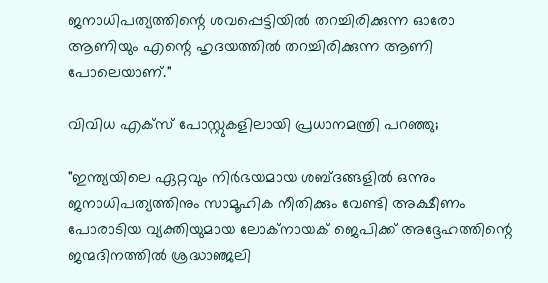ജനാധിപത്യത്തിന്റെ ശവപ്പെട്ടിയിൽ തറച്ചിരിക്കുന്ന ഓരോ ആണിയും എന്റെ ഹൃദയത്തിൽ തറച്ചിരിക്കുന്ന ആണി പോലെയാണ്."

വിവിധ എക്സ് പോസ്റ്റുകളിലായി പ്രധാനമന്ത്രി പറഞ്ഞു;

"ഇന്ത്യയിലെ ഏറ്റവും നിർഭയമായ ശബ്ദങ്ങളിൽ ഒന്നും ജനാധിപത്യത്തിനും സാമൂഹിക നീതിക്കും വേണ്ടി അക്ഷീണം പോരാടിയ വ്യക്തിയുമായ ലോക്നായക് ജെപിക്ക് അദ്ദേഹത്തിന്റെ ജന്മദിനത്തിൽ ശ്രദ്ധാഞ്ജലി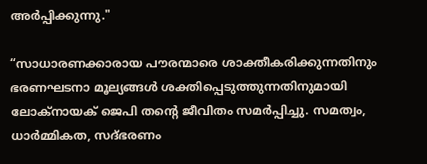അർപ്പിക്കുന്നു."

“സാധാരണക്കാരായ പൗരന്മാരെ ശാക്തീകരിക്കുന്നതിനും ഭരണഘടനാ മൂല്യങ്ങൾ ശക്തിപ്പെടുത്തുന്നതിനുമായി ലോക്‌നായക് ജെപി തന്റെ ജീവിതം സമർപ്പിച്ചു. സമത്വം, ധാർമ്മികത, സദ്ഭരണം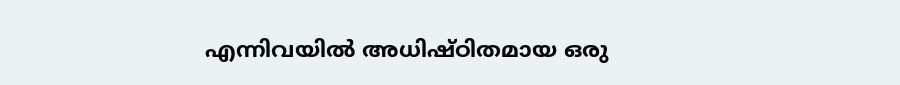എന്നിവയിൽ അധിഷ്ഠിതമായ ഒരു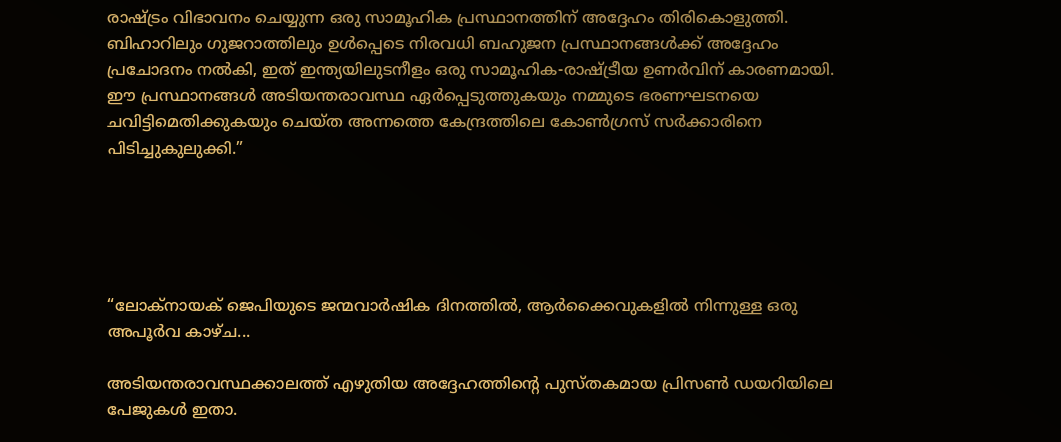രാഷ്ട്രം വിഭാവനം ചെയ്യുന്ന ഒരു സാമൂഹിക പ്രസ്ഥാനത്തിന് അദ്ദേഹം തിരികൊളുത്തി. ബിഹാറിലും ഗുജറാത്തിലും ഉൾപ്പെടെ നിരവധി ബഹുജന പ്രസ്ഥാനങ്ങൾക്ക് അദ്ദേഹം പ്രചോദനം നൽകി, ഇത് ഇന്ത്യയിലുടനീളം ഒരു സാമൂഹിക-രാഷ്ട്രീയ ഉണർവിന് കാരണമായി. ഈ പ്രസ്ഥാനങ്ങൾ അടിയന്തരാവസ്ഥ ഏർപ്പെടുത്തുകയും നമ്മുടെ ഭരണഘടനയെ ചവിട്ടിമെതിക്കുകയും ചെയ്ത അന്നത്തെ കേന്ദ്രത്തിലെ കോൺഗ്രസ് സർക്കാരിനെ പിടിച്ചുകുലുക്കി.”





“ലോക്‌നായക് ജെപിയുടെ ജന്മവാർഷിക ദിനത്തിൽ, ആർക്കൈവുകളിൽ നിന്നുള്ള ഒരു അപൂർവ കാഴ്ച...

അടിയന്തരാവസ്ഥക്കാലത്ത് എഴുതിയ അദ്ദേഹത്തിന്റെ പുസ്തകമായ പ്രിസൺ ഡയറിയിലെ പേജുകൾ ഇതാ.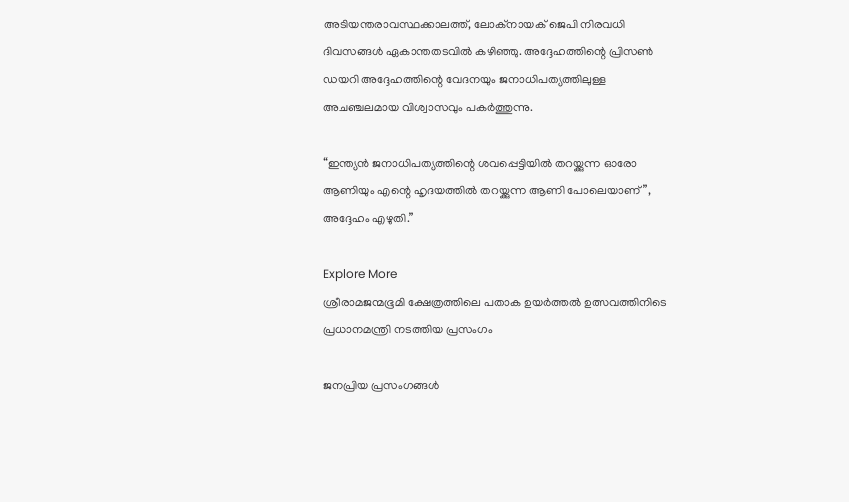അടിയന്തരാവസ്ഥക്കാലത്ത്, ലോക്‌നായക് ജെപി നിരവധി ദിവസങ്ങൾ ഏകാന്തതടവിൽ കഴിഞ്ഞു. അദ്ദേഹത്തിന്റെ പ്രിസൺ ഡയറി അദ്ദേഹത്തിന്റെ വേദനയും ജനാധിപത്യത്തിലുള്ള അചഞ്ചലമായ വിശ്വാസവും പകർത്തുന്നു.

“ഇന്ത്യൻ ജനാധിപത്യത്തിന്റെ ശവപ്പെട്ടിയിൽ തറയ്ക്കുന്ന ഓരോ ആണിയും എന്റെ ഹൃദയത്തിൽ തറയ്ക്കുന്ന ആണി പോലെയാണ്”, അദ്ദേഹം എഴുതി.”

Explore More
ശ്രീരാമജന്മഭൂമി ക്ഷേത്രത്തിലെ പതാക ഉയർത്തൽ ഉത്സവത്തിനിടെ പ്രധാനമന്ത്രി നടത്തിയ പ്രസംഗം

ജനപ്രിയ പ്രസംഗങ്ങൾ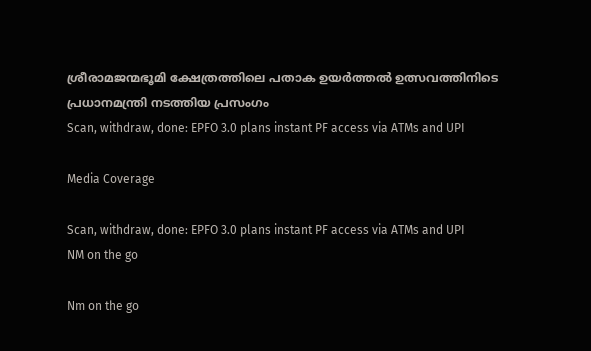ശ്രീരാമജന്മഭൂമി ക്ഷേത്രത്തിലെ പതാക ഉയർത്തൽ ഉത്സവത്തിനിടെ പ്രധാനമന്ത്രി നടത്തിയ പ്രസംഗം
Scan, withdraw, done: EPFO 3.0 plans instant PF access via ATMs and UPI

Media Coverage

Scan, withdraw, done: EPFO 3.0 plans instant PF access via ATMs and UPI
NM on the go

Nm on the go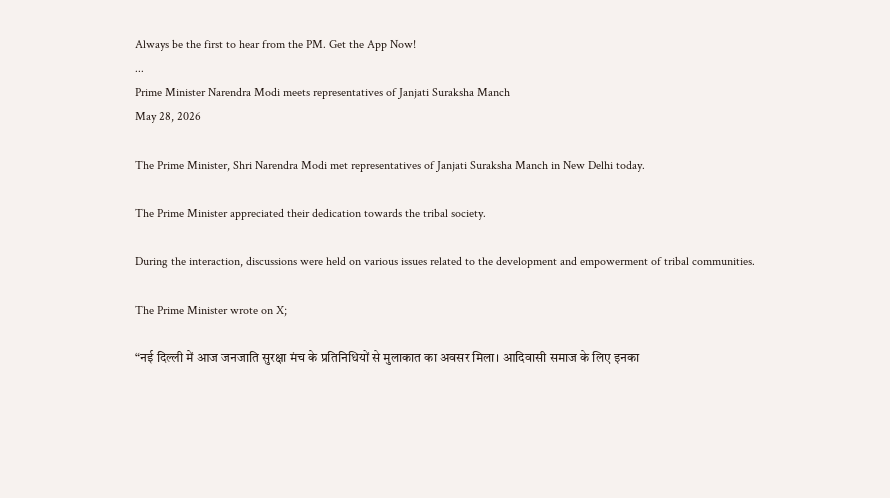Always be the first to hear from the PM. Get the App Now!
...
Prime Minister Narendra Modi meets representatives of Janjati Suraksha Manch
May 28, 2026

The Prime Minister, Shri Narendra Modi met representatives of Janjati Suraksha Manch in New Delhi today.

The Prime Minister appreciated their dedication towards the tribal society.

During the interaction, discussions were held on various issues related to the development and empowerment of tribal communities.

The Prime Minister wrote on X;

“नई दिल्ली में आज जनजाति सुरक्षा मंच के प्रतिनिधियों से मुलाकात का अवसर मिला। आदिवासी समाज के लिए इनका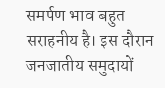समर्पण भाव बहुत सराहनीय है। इस दौरान जनजातीय समुदायों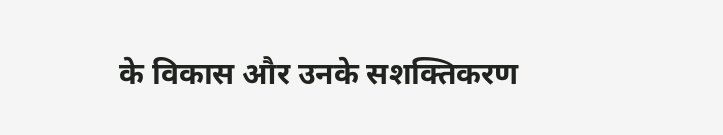के विकास और उनके सशक्तिकरण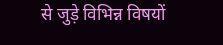से जुड़े विभिन्न विषयों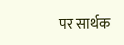पर सार्थक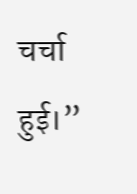चर्चा हुई।”